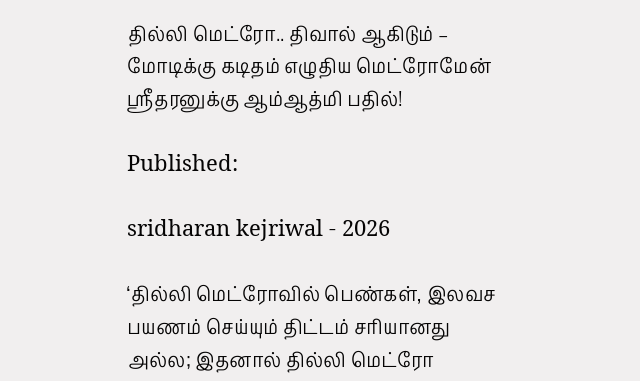தில்லி மெட்ரோ.. திவால் ஆகிடும் – மோடிக்கு கடிதம் எழுதிய மெட்ரோமேன் ஸ்ரீதரனுக்கு ஆம்ஆத்மி பதில்!

Published:

sridharan kejriwal - 2026

‘தில்லி மெட்ரோவில் பெண்கள், இலவச பயணம் செய்யும் திட்டம் சரியானது அல்ல; இதனால் தில்லி மெட்ரோ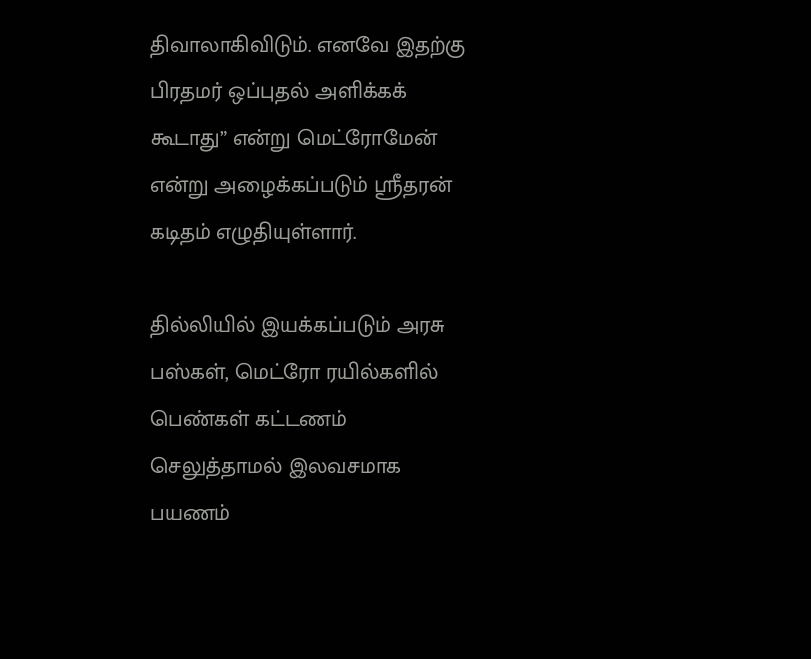திவாலாகிவிடும். எனவே இதற்கு பிரதமர் ஒப்புதல் அளிக்கக் கூடாது” என்று மெட்ரோமேன் என்று அழைக்கப்படும் ஸ்ரீதரன் கடிதம் எழுதியுள்ளார்.

தில்லியில் இயக்கப்படும் அரசு பஸ்கள், மெட்ரோ ரயில்களில் பெண்கள் கட்டணம் செலுத்தாமல் இலவசமாக பயணம்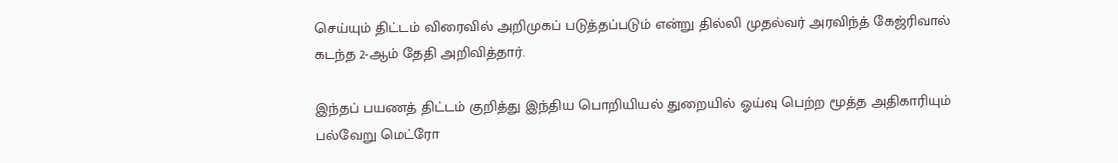செய்யும் திட்டம் விரைவில் அறிமுகப் படுத்தப்படும் என்று தில்லி முதல்வர் அரவிந்த் கேஜ்ரிவால் கடந்த 2-ஆம் தேதி அறிவித்தார்.

இந்தப் பயணத் திட்டம் குறித்து இந்திய பொறியியல் துறையில் ஓய்வு பெற்ற மூத்த அதிகாரியும் பல்வேறு மெட்ரோ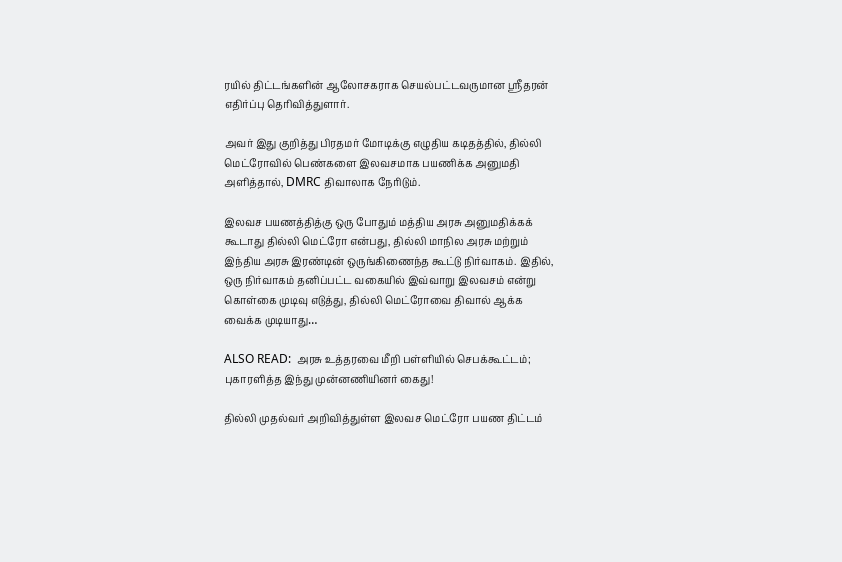ரயில் திட்டங்களின் ஆலோசகராக செயல்பட்டவருமான ஸ்ரீதரன் எதிர்ப்பு தெரிவித்துளார்.

அவர் இது குறித்து பிரதமர் மோடிக்கு எழுதிய கடிதத்தில், தில்லி மெட்ரோவில் பெண்களை இலவசமாக பயணிக்க அனுமதி அளித்தால், DMRC திவாலாக நேரிடும்.

இலவச பயணத்தித்கு ஒரு போதும் மத்திய அரசு அனுமதிக்கக் கூடாது தில்லி மெட்ரோ என்பது, தில்லி மாநில அரசு மற்றும் இந்திய அரசு இரண்டின் ஒருங்கிணைந்த கூட்டு நிர்வாகம். இதில், ஒரு நிர்வாகம் தனிப்பட்ட வகையில் இவ்வாறு இலவசம் என்று கொள்கை முடிவு எடுத்து, தில்லி மெட்ரோவை திவால் ஆக்க வைக்க முடியாது…

ALSO READ:  அரசு உத்தரவை மீறி பள்ளியில் செபக்கூட்டம்; புகாரளித்த இந்து முன்னணியினர் கைது!

தில்லி முதல்வர் அறிவித்துள்ள இலவச மெட்ரோ பயண திட்டம்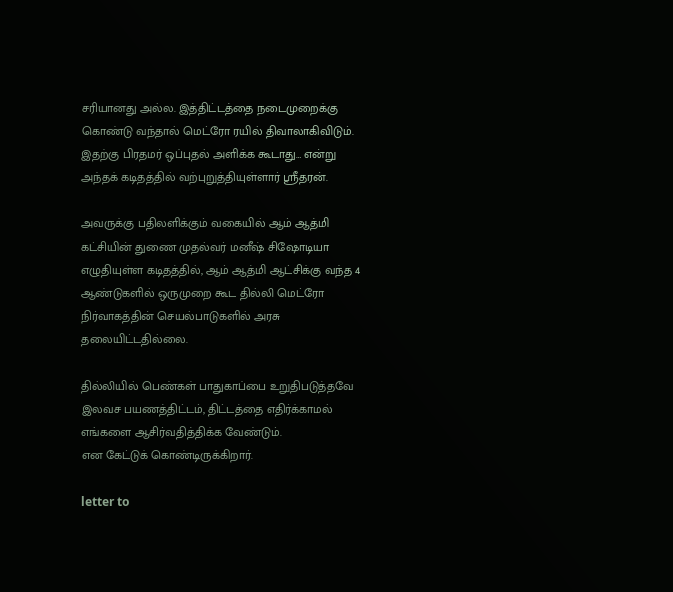சரியானது அல்ல. இத்திட்டத்தை நடைமுறைக்கு கொண்டு வந்தால் மெட்ரோ ரயில் திவாலாகிவிடும். இதற்கு பிரதமர் ஒப்புதல் அளிக்க கூடாது… என்று அந்தக் கடிதத்தில் வற்புறுத்தியுள்ளார் ஸ்ரீதரன்.

அவருக்கு பதிலளிக்கும் வகையில் ஆம் ஆத்மி கட்சியின் துணை முதல்வர் மனீஷ் சிஷோடியா எழுதியுள்ள கடிதத்தில், ஆம் ஆத்மி ஆட்சிக்கு வந்த 4 ஆண்டுகளில் ஒருமுறை கூட தில்லி மெட்ரோ நிர்வாகத்தின் செயல்பாடுகளில் அரசு தலையிட்டதில்லை.

தில்லியில் பெண்கள் பாதுகாப்பை உறுதிபடுத்தவே இலவச பயணத்திட்டம், திட்டத்தை எதிர்க்காமல் எங்களை ஆசிர்வதித்திக்க வேண்டும்.
என கேட்டுக் கொண்டிருக்கிறார்.

letter to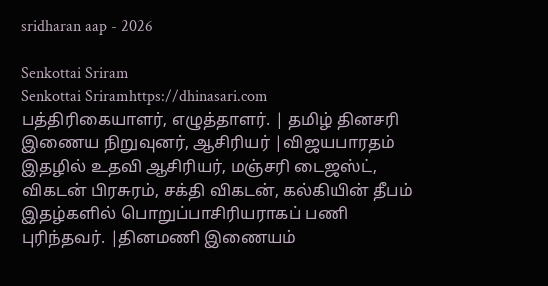sridharan aap - 2026

Senkottai Sriram
Senkottai Sriramhttps://dhinasari.com
பத்திரிகையாளர், எழுத்தாளர். | தமிழ் தினசரி இணைய நிறுவுனர், ஆசிரியர் |விஜயபாரதம் இதழில் உதவி ஆசிரியர், மஞ்சரி டைஜஸ்ட், விகடன் பிரசுரம், சக்தி விகடன், கல்கியின் தீபம் இதழ்களில் பொறுப்பாசிரியராகப் பணி புரிந்தவர். |தினமணி இணையம்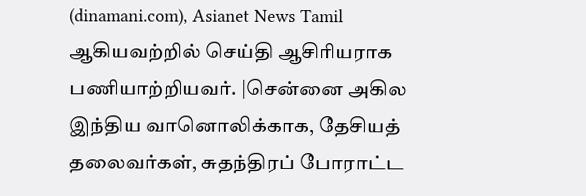(dinamani.com), Asianet News Tamil ஆகியவற்றில் செய்தி ஆசிரியராக பணியாற்றியவர். |சென்னை அகில இந்திய வானொலிக்காக, தேசியத் தலைவர்கள், சுதந்திரப் போராட்ட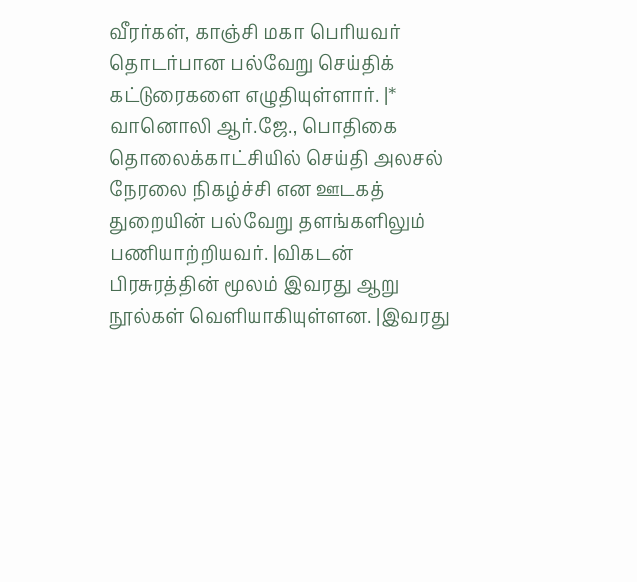வீரர்கள், காஞ்சி மகா பெரியவர் தொடர்பான பல்வேறு செய்திக் கட்டுரைகளை எழுதியுள்ளார். |* வானொலி ஆர்.ஜே., பொதிகை தொலைக்காட்சியில் செய்தி அலசல் நேரலை நிகழ்ச்சி என ஊடகத் துறையின் பல்வேறு தளங்களிலும் பணியாற்றியவர். |விகடன் பிரசுரத்தின் மூலம் இவரது ஆறு நூல்கள் வெளியாகியுள்ளன. |இவரது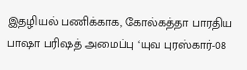இதழியல் பணிக்காக, கோல்கத்தா பாரதிய பாஷா பரிஷத் அமைப்பு ‘யுவ புரஸ்கார்-08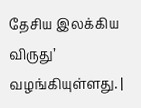தேசிய இலக்கிய விருது’ வழங்கியுள்ளது. |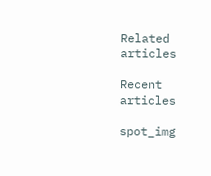Related articles

Recent articles

spot_img